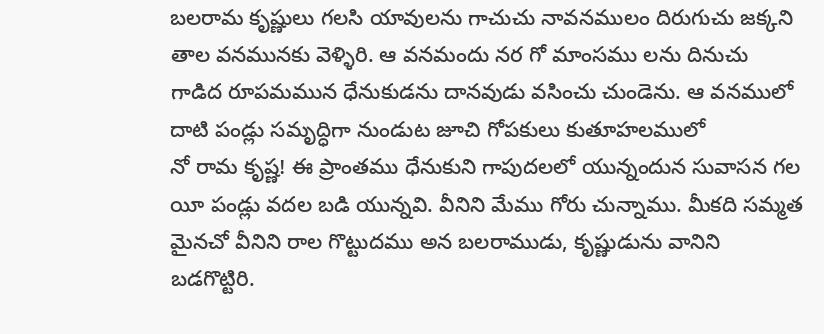బలరామ కృష్ణులు గలసి యావులను గాచుచు నావనములం దిరుగుచు జక్కని తాల వనమునకు వెళ్ళిరి. ఆ వనమందు నర గో మాంసము లను దినుచు గాడిద రూపమమున ధేనుకుడను దానవుడు వసించు చుండెను. ఆ వనములో దాటి పండ్లు సమృద్ధిగా నుండుట జూచి గోపకులు కుతూహలములో
నో రామ కృష్ణ! ఈ ప్రాంతము ధేనుకుని గాపుదలలో యున్నందున సువాసన గల యీ పండ్లు వదల బడి యున్నవి. వీనిని మేము గోరు చున్నాము. మీకది సమ్మత మైనచో వీనిని రాల గొట్టుదము అన బలరాముడు, కృష్ణుడును వానిని బడగొట్టిరి.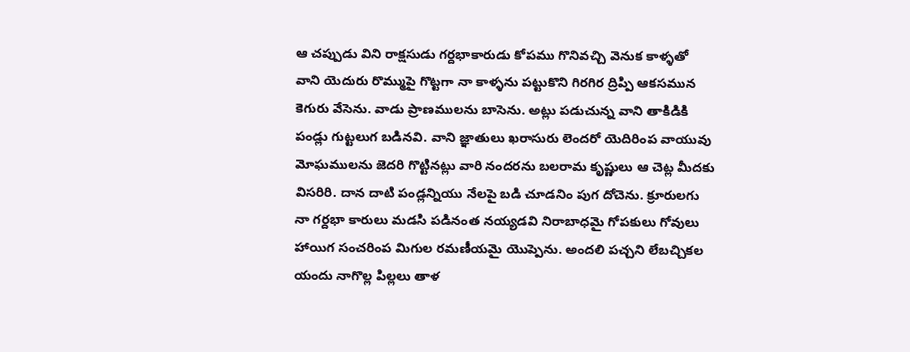ఆ చప్పుడు విని రాక్షసుడు గర్దభాకారుడు కోపము గొనివచ్చి వెనుక కాళ్ళతో వాని యెదురు రొమ్ముపై గొట్టగా నా కాళ్ళను పట్టుకొని గిరగిర ద్రిప్పి ఆకసమున కెగురు వేసెను. వాడు ప్రాణములను బాసెను. అట్లు పడుచున్న వాని తాకిడికి పండ్లు గుట్టలుగ బడినవి. వాని జ్ఞాతులు ఖరాసురు లెందరో యెదిరింప వాయువు మోఘములను జెదరి గొట్టినట్లు వారి నందరను బలరామ కృష్ణులు ఆ చెట్ల మీదకు విసరిరి. దాన దాటి పండ్లన్నియు నేలపై బడి చూడనిం పుగ దోచెను. క్రూరులగు నా గర్దభా కారులు మడసి పడినంత నయ్యడవి నిరాబాధమై గోపకులు గోవులు హాయిగ సంచరింప మిగుల రమణీయమై యొప్పెను. అందలి పచ్చని లేబచ్చికల యందు నాగొల్ల పిల్లలు తాళ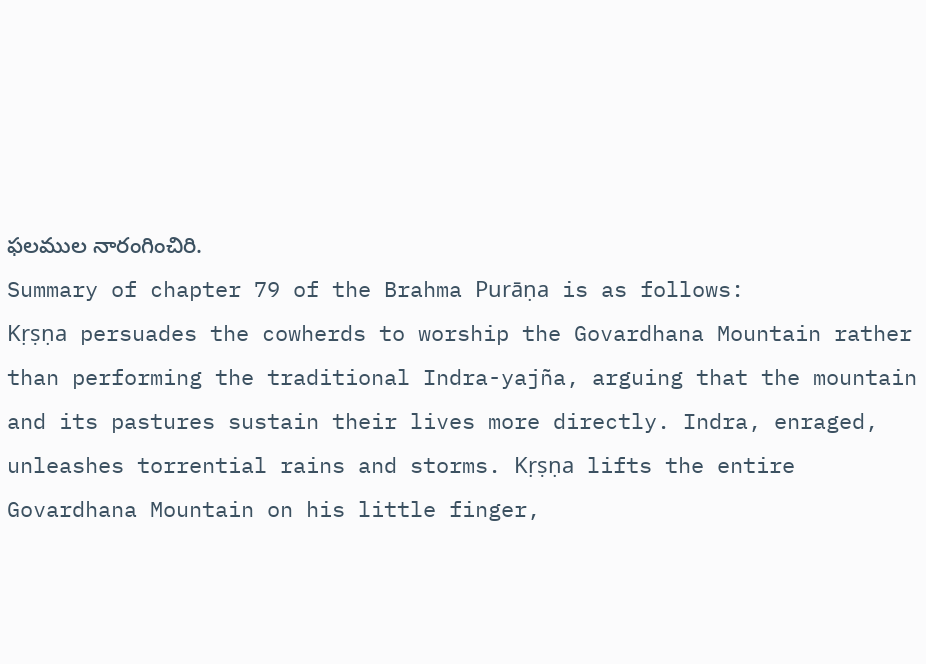ఫలముల నారంగించిరి.
Summary of chapter 79 of the Brahma Purāṇa is as follows:
Kṛṣṇa persuades the cowherds to worship the Govardhana Mountain rather than performing the traditional Indra-yajña, arguing that the mountain and its pastures sustain their lives more directly. Indra, enraged, unleashes torrential rains and storms. Kṛṣṇa lifts the entire Govardhana Mountain on his little finger,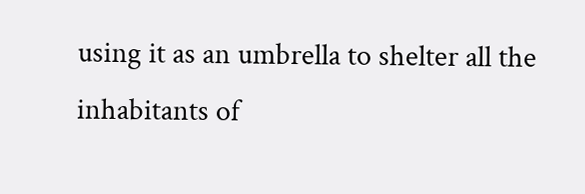using it as an umbrella to shelter all the inhabitants of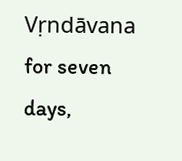Vṛndāvana for seven days,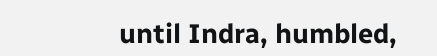until Indra, humbled,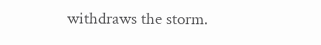withdraws the storm.